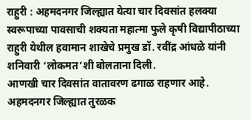राहुरी : अहमदनगर जिल्ह्यात येत्या चार दिवसांत हलक्या स्वरूपाच्या पावसाची शक्यता महात्मा फुले कृषी विद्यापीठाच्या राहुरी येथील हवामान शाखेचे प्रमुख डॉ. रवींद्र आंधळे यांनी शनिवारी ‘लोकमत’शी बोलताना दिली.
आणखी चार दिवसांत वातावरण ढगाळ राहणार आहे. अहमदनगर जिल्ह्यात तुरळक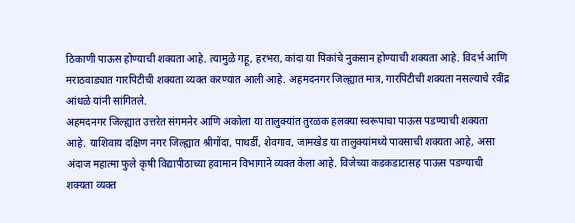ठिकाणी पाऊस होण्याची शक्यता आहे. त्यामुळे गहू, हरभरा, कांदा या पिकांचे नुकसान होण्याची शक्यता आहे. विदर्भ आणि मराठवाड्यात गारपिटीची शक्यता व्यक्त करण्यात आली आहे. अहमदनगर जिल्ह्यात मात्र, गारपिटीची शक्यता नसल्याचे रवींद्र आंधळे यांनी सांगितले.
अहमदनगर जिल्ह्यात उत्तरेत संगमनेर आणि अकोला या तालुक्यांत तुरळक हलक्या स्वरूपाचा पाऊस पडण्याची शक्यता आहे. याशिवाय दक्षिण नगर जिल्ह्यात श्रीगोंदा, पाथर्डी, शेवगाव, जामखेड या तालुक्यांमध्ये पावसाची शक्यता आहे, असा अंदाज महात्मा फुले कृषी विद्यापीठाच्या हवामान विभागाने व्यक्त केला आहे. विजेच्या कडकडाटासह पाऊस पडण्याची शक्यता व्यक्त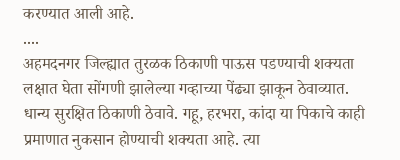करण्यात आली आहे.
....
अहमदनगर जिल्ह्यात तुरळक ठिकाणी पाऊस पडण्याची शक्यता लक्षात घेता सोंगणी झालेल्या गव्हाच्या पेंढ्या झाकून ठेवाव्यात. धान्य सुरक्षित ठिकाणी ठेवावे. गहू, हरभरा, कांदा या पिकाचे काही प्रमाणात नुकसान होण्याची शक्यता आहे. त्या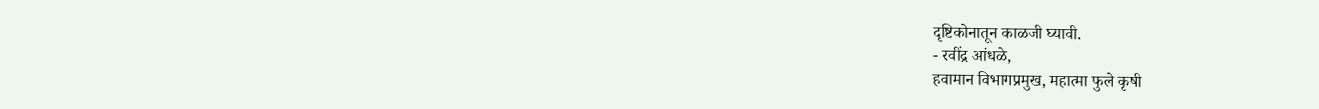दृष्टिकोनातून काळजी घ्यावी.
- रवींद्र आंधळे,
हवामान विभागप्रमुख, महात्मा फुले कृषी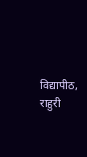विद्यापीठ, राहुरी